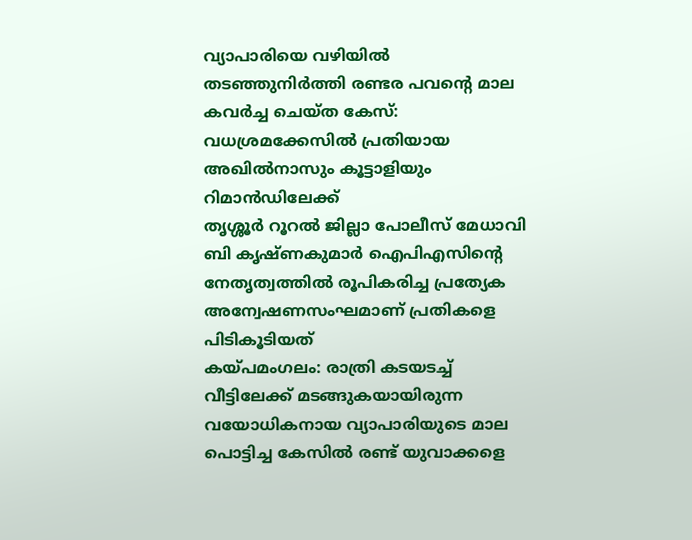വ്യാപാരിയെ വഴിയിൽ തടഞ്ഞുനിർത്തി രണ്ടര പവൻ്റെ മാല കവർച്ച ചെയ്ത കേസ്: വധശ്രമക്കേസിൽ പ്രതിയായ അഖിൽനാസും കൂട്ടാളിയും റിമാൻഡിലേക്ക്
തൃശ്ശൂർ റൂറൽ ജില്ലാ പോലീസ് മേധാവി ബി കൃഷ്ണകുമാർ ഐപിഎസിന്റെ നേതൃത്വത്തിൽ രൂപികരിച്ച പ്രത്യേക അന്വേഷണസംഘമാണ് പ്രതികളെ പിടികൂടിയത്
കയ്പമംഗലം: രാത്രി കടയടച്ച് വീട്ടിലേക്ക് മടങ്ങുകയായിരുന്ന വയോധികനായ വ്യാപാരിയുടെ മാല പൊട്ടിച്ച കേസിൽ രണ്ട് യുവാക്കളെ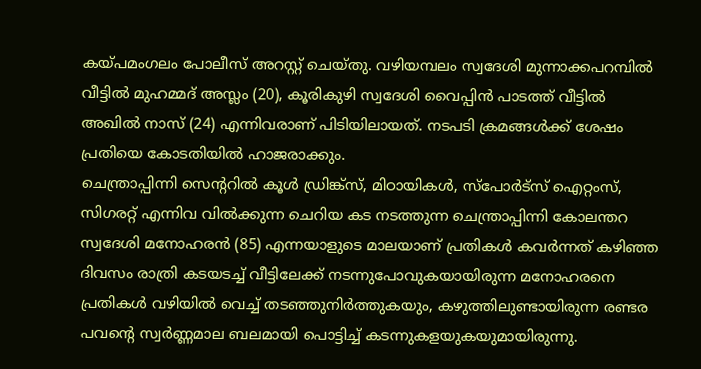കയ്പമംഗലം പോലീസ് അറസ്റ്റ് ചെയ്തു. വഴിയമ്പലം സ്വദേശി മുന്നാക്കപറമ്പിൽ വീട്ടിൽ മുഹമ്മദ് അസ്ലം (20), കൂരികുഴി സ്വദേശി വൈപ്പിൻ പാടത്ത് വീട്ടിൽ അഖിൽ നാസ് (24) എന്നിവരാണ് പിടിയിലായത്. നടപടി ക്രമങ്ങൾക്ക് ശേഷം പ്രതിയെ കോടതിയിൽ ഹാജരാക്കും.
ചെന്ത്രാപ്പിന്നി സെന്ററിൽ കൂൾ ഡ്രിങ്ക്സ്, മിഠായികൾ, സ്പോർട്സ് ഐറ്റംസ്, സിഗരറ്റ് എന്നിവ വിൽക്കുന്ന ചെറിയ കട നടത്തുന്ന ചെന്ത്രാപ്പിന്നി കോലന്തറ സ്വദേശി മനോഹരൻ (85) എന്നയാളുടെ മാലയാണ് പ്രതികൾ കവർന്നത് കഴിഞ്ഞ ദിവസം രാത്രി കടയടച്ച് വീട്ടിലേക്ക് നടന്നുപോവുകയായിരുന്ന മനോഹരനെ പ്രതികൾ വഴിയിൽ വെച്ച് തടഞ്ഞുനിർത്തുകയും, കഴുത്തിലുണ്ടായിരുന്ന രണ്ടര പവൻ്റെ സ്വർണ്ണമാല ബലമായി പൊട്ടിച്ച് കടന്നുകളയുകയുമായിരുന്നു.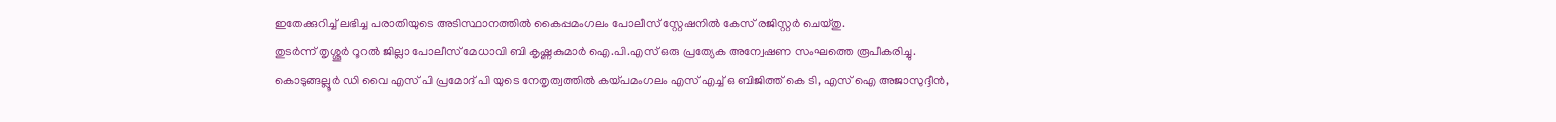ഇതേക്കുറിച്ച് ലഭിച്ച പരാതിയുടെ അടിസ്ഥാനത്തിൽ കൈപ്പമംഗലം പോലീസ് സ്റ്റേഷനിൽ കേസ് രജിസ്റ്റർ ചെയ്തു.
തുടർന്ന് തൃശ്ശൂർ റൂറൽ ജില്ലാ പോലീസ് മേധാവി ബി കൃഷ്ണകുമാർ ഐ.പി.എസ് ഒരു പ്രത്യേക അന്വേഷണ സംഘത്തെ രൂപീകരിച്ചു.
കൊടുങ്ങല്ലൂർ ഡി വൈ എസ് പി പ്രമോദ് പി യുടെ നേതൃത്വത്തിൽ കയ്പമംഗലം എസ് എച്ച് ഒ ബിജിത്ത് കെ ടി, എസ് ഐ അജാസുദ്ദീൻ,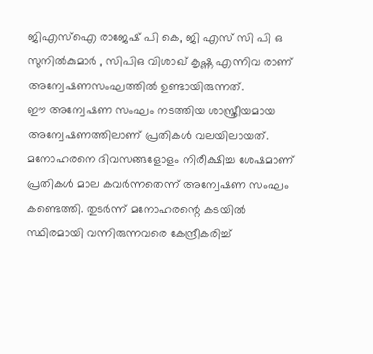ജിഎസ്ഐ രാജേഷ് പി കെ, ജി എസ് സി പി ഒ സുനിൽകുമാർ , സിപിഒ വിശാഖ് കൃഷ്ണ എന്നിവ രാണ് അന്വേഷണസംഘത്തിൽ ഉണ്ടായിരുന്നത്.
ഈ അന്വേഷണ സംഘം നടത്തിയ ശാസ്ത്രീയമായ അന്വേഷണത്തിലാണ് പ്രതികൾ വലയിലായത്.
മനോഹരനെ ദിവസങ്ങളോളം നിരീക്ഷിച്ച ശേഷമാണ് പ്രതികൾ മാല കവർന്നതെന്ന് അന്വേഷണ സംഘം കണ്ടെത്തി. തുടർന്ന് മനോഹരന്റെ കടയിൽ സ്ഥിരമായി വന്നിരുന്നവരെ കേന്ദ്രീകരിച്ച്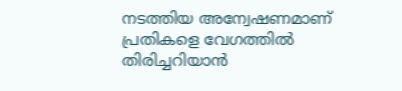നടത്തിയ അന്വേഷണമാണ് പ്രതികളെ വേഗത്തിൽ തിരിച്ചറിയാൻ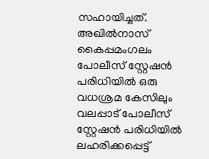സഹായിച്ചത്.
അഖിൽനാസ് കൈപ്പമംഗലം പോലീസ് സ്റ്റേഷൻ പരിധിയിൽ ഒരു വധശ്രമ കേസിലും വലപ്പാട് പോലീസ് സ്റ്റേഷൻ പരിധിയിൽ ലഹരിക്കപ്പെട്ട്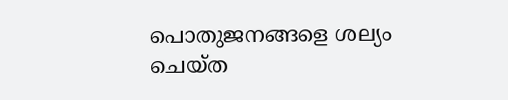പൊതുജനങ്ങളെ ശല്യം ചെയ്ത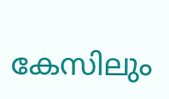കേസിലും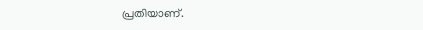പ്രതിയാണ്.